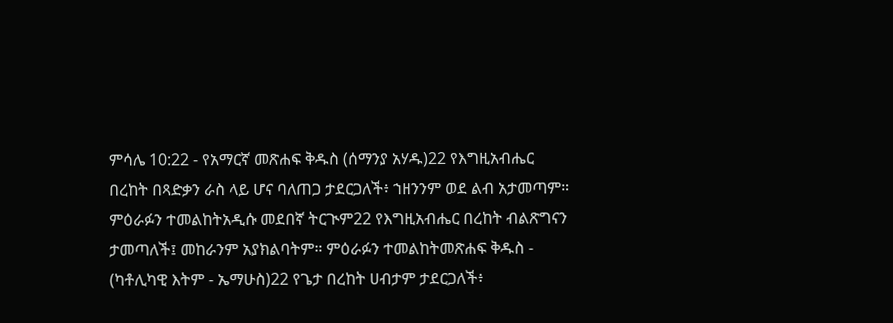ምሳሌ 10:22 - የአማርኛ መጽሐፍ ቅዱስ (ሰማንያ አሃዱ)22 የእግዚአብሔር በረከት በጻድቃን ራስ ላይ ሆና ባለጠጋ ታደርጋለች፥ ኀዘንንም ወደ ልብ አታመጣም። ምዕራፉን ተመልከትአዲሱ መደበኛ ትርጒም22 የእግዚአብሔር በረከት ብልጽግናን ታመጣለች፤ መከራንም አያክልባትም። ምዕራፉን ተመልከትመጽሐፍ ቅዱስ - (ካቶሊካዊ እትም - ኤማሁስ)22 የጌታ በረከት ሀብታም ታደርጋለች፥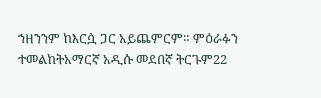ኀዘንንም ከእርሷ ጋር አይጨምርም። ምዕራፉን ተመልከትአማርኛ አዲሱ መደበኛ ትርጉም22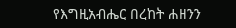የእግዚአብሔር በረከት ሐዘንን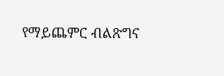የማይጨምር ብልጽግና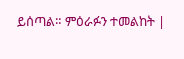ይሰጣል። ምዕራፉን ተመልከት |